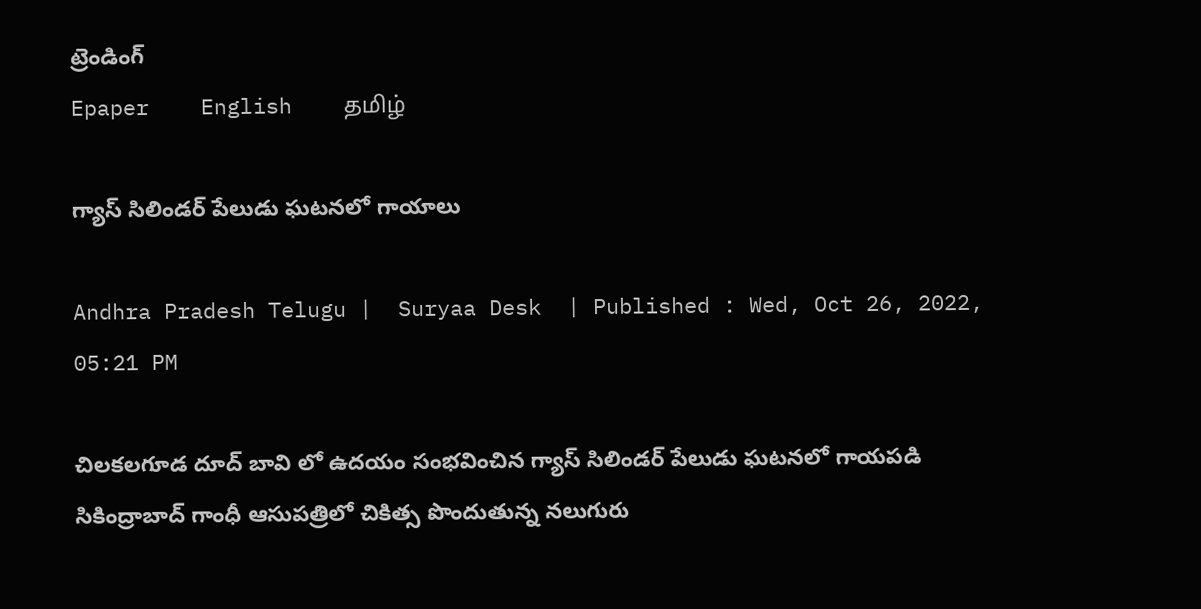ట్రెండింగ్
Epaper    English    தமிழ்

గ్యాస్ సిలిండర్ పేలుడు ఘటనలో గాయాలు

Andhra Pradesh Telugu |  Suryaa Desk  | Published : Wed, Oct 26, 2022, 05:21 PM

చిలకలగూడ దూద్ బావి లో ఉదయం సంభవించిన గ్యాస్ సిలిండర్ పేలుడు ఘటనలో గాయపడి సికింద్రాబాద్ గాంధీ ఆసుపత్రిలో చికిత్స పొందుతున్న నలుగురు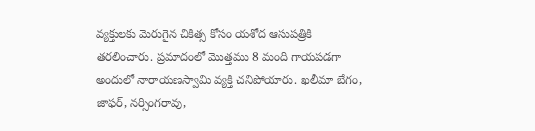వ్యక్తులకు మెరుగైన చికిత్స కోసం యశోద ఆసుపత్రికి తరలించారు. ప్రమాదంలో మొత్తము 8 మంది గాయపడగా అందులో నారాయణస్వామి వ్యక్తి చనిపోయారు. ఖలీమా బేగం, జాఫర్, నర్సింగరావు,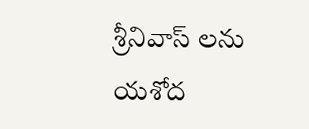శ్రీనివాస్ లను యశోద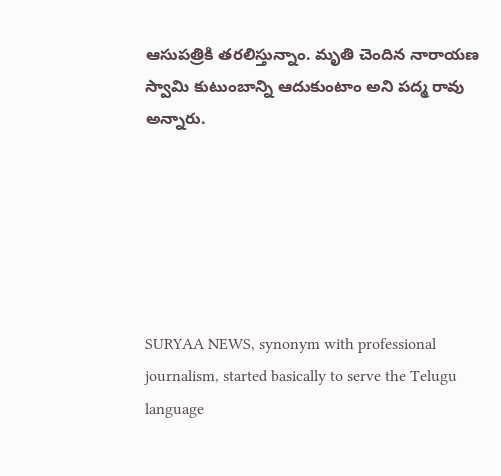ఆసుపత్రికి తరలిస్తున్నాం. మృతి చెందిన నారాయణ స్వామి కుటుంబాన్ని ఆదుకుంటాం అని పద్మ రావు అన్నారు.






SURYAA NEWS, synonym with professional journalism, started basically to serve the Telugu language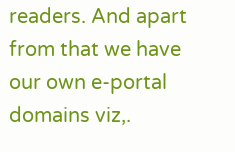readers. And apart from that we have our own e-portal domains viz,.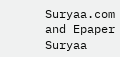Suryaa.com and Epaper Suryaa